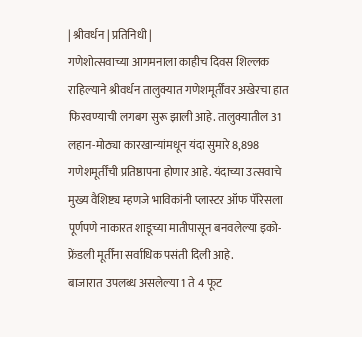| श्रीवर्धन | प्रतिनिधी |
गणेशोत्सवाच्या आगमनाला काहीच दिवस शिल्लक राहिल्याने श्रीवर्धन तालुक्यात गणेशमूर्तींवर अखेरचा हात फिरवण्याची लगबग सुरू झाली आहे. तालुक्यातील 31 लहान-मोठ्या कारखान्यांमधून यंदा सुमारे 8,898 गणेशमूर्तींची प्रतिष्ठापना होणार आहे. यंदाच्या उत्सवाचे मुख्य वैशिष्ट्य म्हणजे भाविकांनी प्लास्टर ऑफ पॅरिसला पूर्णपणे नाकारत शाडूच्या मातीपासून बनवलेल्या इको-फ्रेंडली मूर्तींना सर्वाधिक पसंती दिली आहे.
बाजारात उपलब्ध असलेल्या 1 ते 4 फूट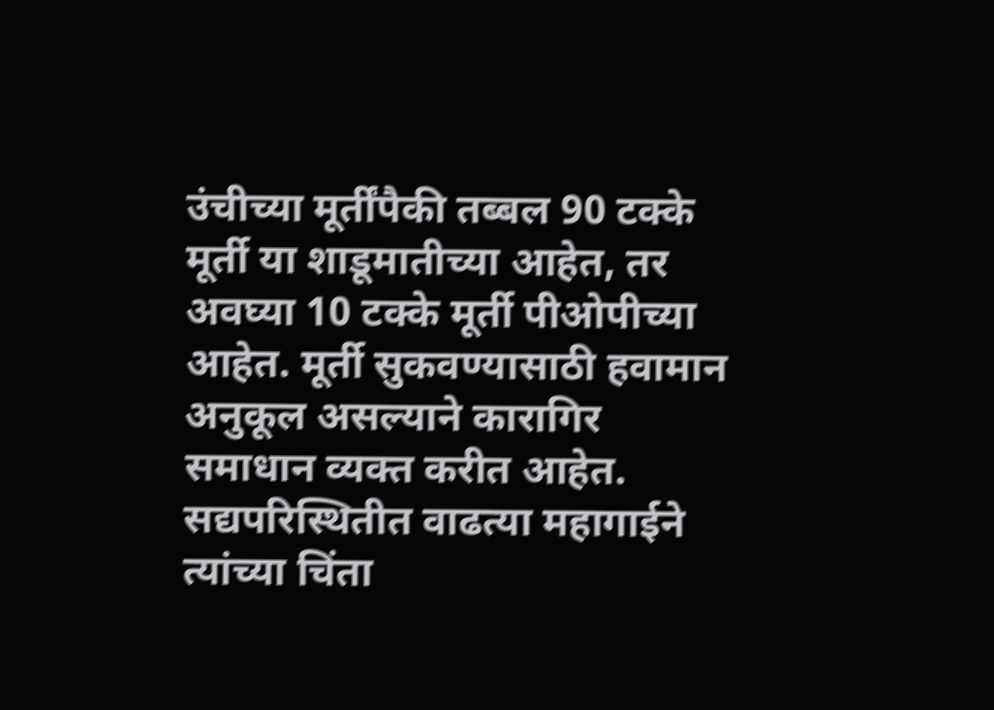उंचीच्या मूर्तींपैकी तब्बल 90 टक्के मूर्ती या शाडूमातीच्या आहेत, तर अवघ्या 10 टक्के मूर्ती पीओपीच्या आहेत. मूर्ती सुकवण्यासाठी हवामान अनुकूल असल्याने कारागिर समाधान व्यक्त करीत आहेत. सद्यपरिस्थितीत वाढत्या महागाईने त्यांच्या चिंता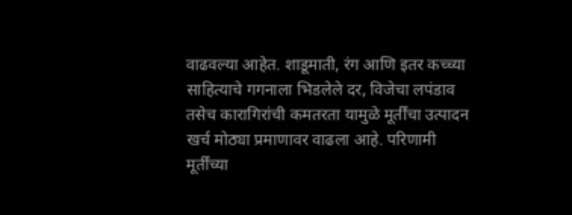वाढवल्या आहेत. शाडूमाती, रंग आणि इतर कच्च्या साहित्याचे गगनाला भिडलेले दर, विजेचा लपंडाव तसेच कारागिरांची कमतरता यामुळे मूर्तींचा उत्पादन खर्च मोठ्या प्रमाणावर वाढला आहे. परिणामी मूर्तींच्या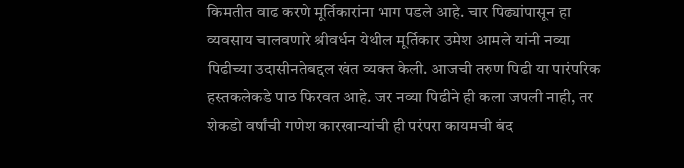किमतीत वाढ करणे मूर्तिकारांना भाग पडले आहे. चार पिढ्यांपासून हा व्यवसाय चालवणारे श्रीवर्धन येथील मूर्तिकार उमेश आमले यांनी नव्या पिढीच्या उदासीनतेबद्दल खंत व्यक्त केली. आजची तरुण पिढी या पारंपरिक हस्तकलेकडे पाठ फिरवत आहे. जर नव्या पिढीने ही कला जपली नाही, तर शेकडो वर्षांची गणेश कारखान्यांची ही परंपरा कायमची बंद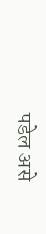पडेल असे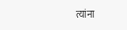त्यांना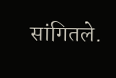सांगितले.